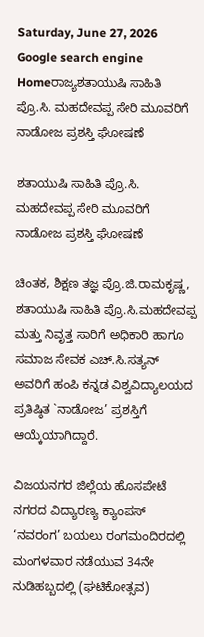Saturday, June 27, 2026
Google search engine
Homeರಾಜ್ಯಶತಾಯುಷಿ ಸಾಹಿತಿ ಪ್ರೊ.ಸಿ. ಮಹದೇವಪ್ಪ ಸೇರಿ ಮೂವರಿಗೆ ನಾಡೋಜ ಪ್ರಶಸ್ತಿ ಘೋಷಣೆ

ಶತಾಯುಷಿ ಸಾಹಿತಿ ಪ್ರೊ.ಸಿ. ಮಹದೇವಪ್ಪ ಸೇರಿ ಮೂವರಿಗೆ ನಾಡೋಜ ಪ್ರಶಸ್ತಿ ಘೋಷಣೆ

ಚಿಂತಕ, ಶಿಕ್ಷಣ ತಜ್ಞ ಪ್ರೊ.ಜಿ.ರಾಮಕೃಷ್ಣ, ಶತಾಯುಷಿ ಸಾಹಿತಿ ಪ್ರೊ.ಸಿ.ಮಹದೇವಪ್ಪ ಮತ್ತು ನಿವೃತ್ತ ಸಾರಿಗೆ ಅಧಿಕಾರಿ ಹಾಗೂ ಸಮಾಜ ಸೇವಕ ಎಚ್.ಸಿ.ಸತ್ಯನ್ ಅವರಿಗೆ ಹಂಪಿ ಕನ್ನಡ ವಿಶ್ವವಿದ್ಯಾಲಯದ ಪ್ರತಿಷ್ಠಿತ `ನಾಡೋಜ’ ಪ್ರಶಸ್ತಿಗೆ ಆಯ್ಕೆಯಾಗಿದ್ದಾರೆ.

ವಿಜಯನಗರ ಜಿಲ್ಲೆಯ ಹೊಸಪೇಟೆ ನಗರದ ವಿದ್ಯಾರಣ್ಯ ಕ್ಯಾಂಪಸ್ ‘ನವರಂಗ’ ಬಯಲು ರಂಗಮಂದಿರದಲ್ಲಿ ಮಂಗಳವಾರ ನಡೆಯುವ 34ನೇ ನುಡಿಹಬ್ಬದಲ್ಲಿ (ಘಟಿಕೋತ್ಸವ)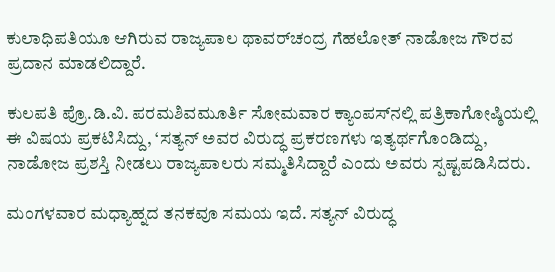ಕುಲಾಧಿಪತಿಯೂ ಆಗಿರುವ ರಾಜ್ಯಪಾಲ ಥಾವರ್‌ಚಂದ್ರ ಗೆಹಲೋತ್ ನಾಡೋಜ ಗೌರವ ಪ್ರದಾನ ಮಾಡಲಿದ್ದಾರೆ.

ಕುಲಪತಿ ಪ್ರೊ.ಡಿ.ವಿ. ಪರಮಶಿವಮೂರ್ತಿ ಸೋಮವಾರ ಕ್ಯಾಂಪಸ್‌ನಲ್ಲಿ ಪತ್ರಿಕಾಗೋಷ್ಠಿಯಲ್ಲಿ ಈ ವಿಷಯ ಪ್ರಕಟಿಸಿದ್ದು, ‘ಸತ್ಯನ್ ಅವರ ವಿರುದ್ಧ ಪ್ರಕರಣಗಳು ಇತ್ಯರ್ಥಗೊಂಡಿದ್ದು, ನಾಡೋಜ ಪ್ರಶಸ್ತಿ ನೀಡಲು ರಾಜ್ಯಪಾಲರು ಸಮ್ಮತಿಸಿದ್ದಾರೆ ಎಂದು ಅವರು ಸ್ಪಷ್ಟಪಡಿಸಿದರು.

ಮಂಗಳವಾರ ಮಧ್ಯಾಹ್ನದ ತನಕವೂ ಸಮಯ ಇದೆ. ಸತ್ಯನ್ ವಿರುದ್ಧ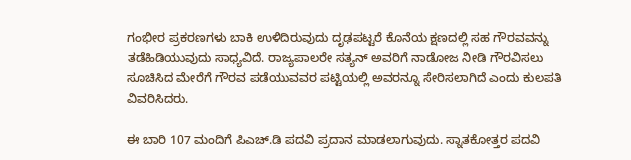ಗಂಭೀರ ಪ್ರಕರಣಗಳು ಬಾಕಿ ಉಳಿದಿರುವುದು ದೃಢಪಟ್ಟರೆ ಕೊನೆಯ ಕ್ಷಣದಲ್ಲಿ ಸಹ ಗೌರವವನ್ನು ತಡೆಹಿಡಿಯುವುದು ಸಾಧ್ಯವಿದೆ. ರಾಜ್ಯಪಾಲರೇ ಸತ್ಯನ್ ಅವರಿಗೆ ನಾಡೋಜ ನೀಡಿ ಗೌರವಿಸಲು ಸೂಚಿಸಿದ ಮೇರೆಗೆ ಗೌರವ ಪಡೆಯುವವರ ಪಟ್ಟಿಯಲ್ಲಿ ಅವರನ್ನೂ ಸೇರಿಸಲಾಗಿದೆ ಎಂದು ಕುಲಪತಿ ವಿವರಿಸಿದರು.

ಈ ಬಾರಿ 107 ಮಂದಿಗೆ ಪಿಎಚ್.ಡಿ ಪದವಿ ಪ್ರದಾನ ಮಾಡಲಾಗುವುದು. ಸ್ನಾತಕೋತ್ತರ ಪದವಿ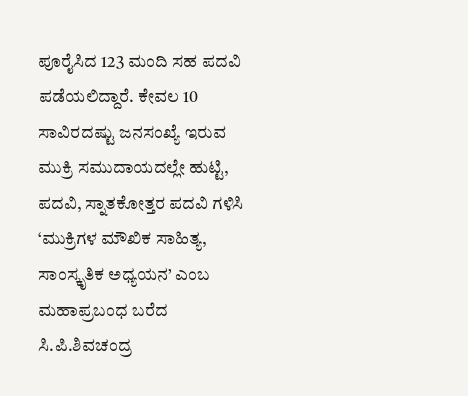ಪೂರೈಸಿದ 123 ಮಂದಿ ಸಹ ಪದವಿ ಪಡೆಯಲಿದ್ದಾರೆ. ಕೇವಲ 10 ಸಾವಿರದಷ್ಟು ಜನಸಂಖ್ಯೆ ಇರುವ ಮುಕ್ರಿ ಸಮುದಾಯದಲ್ಲೇ ಹುಟ್ಟಿ, ಪದವಿ, ಸ್ನಾತಕೋತ್ತರ ಪದವಿ ಗಳಿಸಿ ‘ಮುಕ್ರಿಗಳ ಮೌಖಿಕ ಸಾಹಿತ್ಯ, ಸಾಂಸ್ಕೃತಿಕ ಅಧ್ಯಯನ’ ಎಂಬ ಮಹಾಪ್ರಬಂಧ ಬರೆದ ಸಿ.ಪಿ.ಶಿವಚಂದ್ರ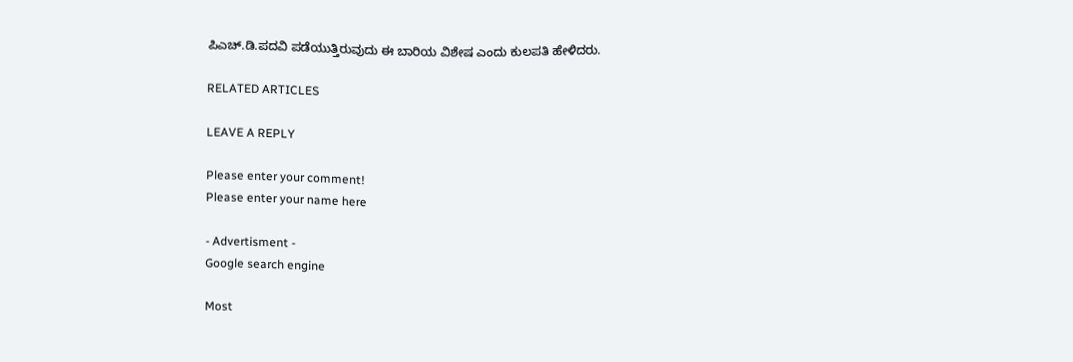ಪಿಎಚ್.ಡಿ.ಪದವಿ ಪಡೆಯುತ್ತಿರುವುದು ಈ ಬಾರಿಯ ವಿಶೇಷ ಎಂದು ಕುಲಪತಿ ಹೇಳಿದರು.

RELATED ARTICLES

LEAVE A REPLY

Please enter your comment!
Please enter your name here

- Advertisment -
Google search engine

Most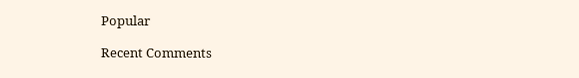Popular

Recent Comments